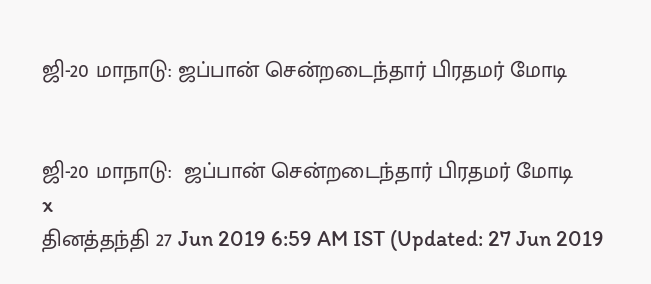ஜி-20 மாநாடு: ஜப்பான் சென்றடைந்தார் பிரதமர் மோடி


ஜி-20 மாநாடு:  ஜப்பான் சென்றடைந்தார் பிரதமர் மோடி
x
தினத்தந்தி 27 Jun 2019 6:59 AM IST (Updated: 27 Jun 2019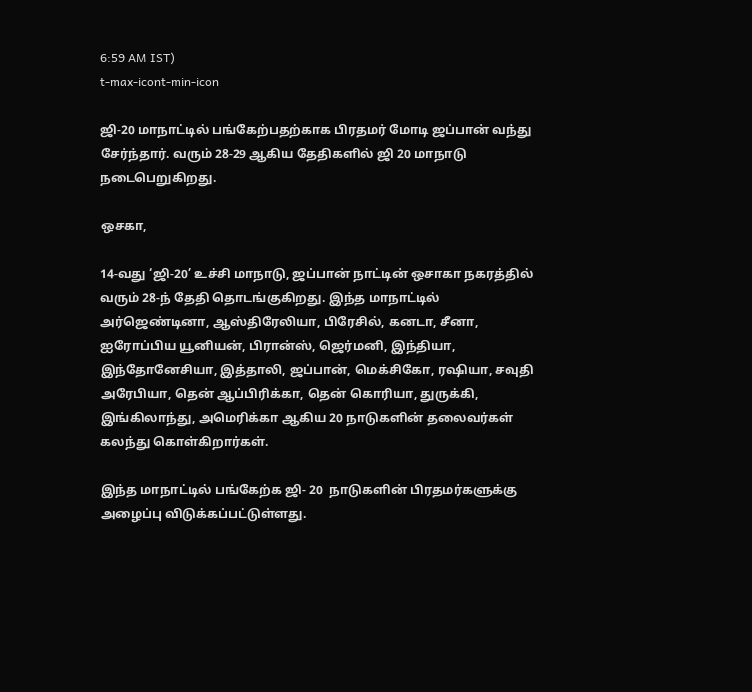6:59 AM IST)
t-max-icont-min-icon

ஜி-20 மாநாட்டில் பங்கேற்பதற்காக பிரதமர் மோடி ஜப்பான் வந்து சேர்ந்தார். வரும் 28-29 ஆகிய தேதிகளில் ஜி 20 மாநாடு நடைபெறுகிறது.

ஒசகா,

14-வது ‘ஜி-20’ உச்சி மாநாடு, ஜப்பான் நாட்டின் ஒசாகா நகரத்தில் வரும் 28-ந் தேதி தொடங்குகிறது. இந்த மாநாட்டில் அர்ஜெண்டினா, ஆஸ்திரேலியா, பிரேசில், கனடா, சீனா, ஐரோப்பிய யூனியன், பிரான்ஸ், ஜெர்மனி, இந்தியா, இந்தோனேசியா, இத்தாலி, ஜப்பான், மெக்சிகோ, ரஷியா, சவுதி அரேபியா, தென் ஆப்பிரிக்கா, தென் கொரியா, துருக்கி, இங்கிலாந்து, அமெரிக்கா ஆகிய 20 நாடுகளின் தலைவர்கள் கலந்து கொள்கிறார்கள்.

இந்த மாநாட்டில் பங்கேற்க ஜி- 20  நாடுகளின் பிரதமர்களுக்கு அழைப்பு விடுக்கப்பட்டுள்ளது.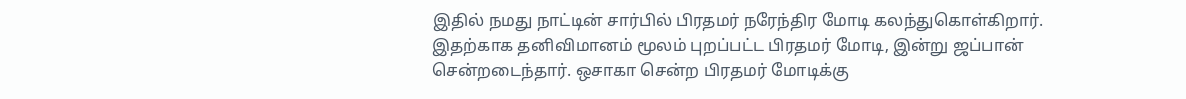இதில் நமது நாட்டின் சார்பில் பிரதமர் நரேந்திர மோடி கலந்துகொள்கிறார். இதற்காக தனிவிமானம் மூலம் புறப்பட்ட பிரதமர் மோடி, இன்று ஜப்பான் சென்றடைந்தார். ஒசாகா சென்ற பிரதமர் மோடிக்கு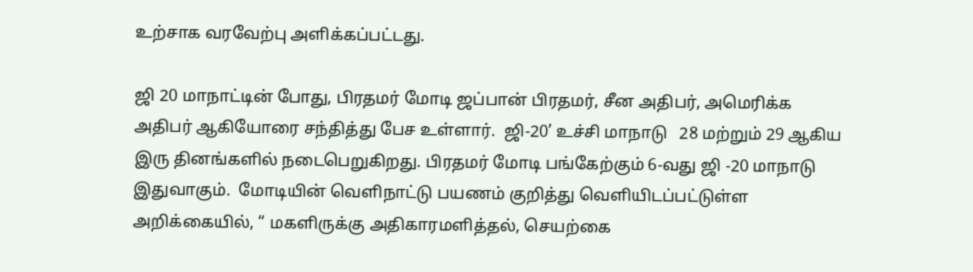உற்சாக வரவேற்பு அளிக்கப்பட்டது.

ஜி 20 மாநாட்டின் போது, பிரதமர் மோடி ஜப்பான் பிரதமர், சீன அதிபர், அமெரிக்க அதிபர் ஆகியோரை சந்தித்து பேச உள்ளார்.  ஜி-20’ உச்சி மாநாடு   28 மற்றும் 29 ஆகிய இரு தினங்களில் நடைபெறுகிறது. பிரதமர் மோடி பங்கேற்கும் 6-வது ஜி -20 மாநாடு இதுவாகும்.  மோடியின் வெளிநாட்டு பயணம் குறித்து வெளியிடப்பட்டுள்ள அறிக்கையில், “ மகளிருக்கு அதிகாரமளித்தல், செயற்கை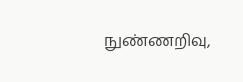நுண்ணறிவு,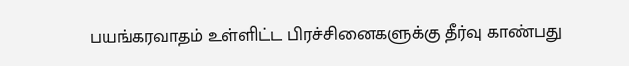பயங்கரவாதம் உள்ளிட்ட பிரச்சினைகளுக்கு தீர்வு காண்பது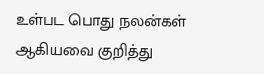உள்பட பொது நலன்கள் ஆகியவை குறித்து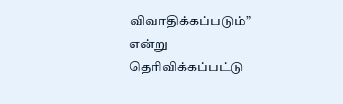விவாதிக்கப்படும்” என்று தெரிவிக்கப்பட்டு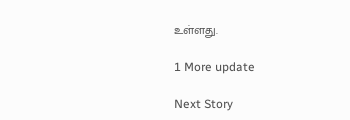உள்ளது.

1 More update

Next Story